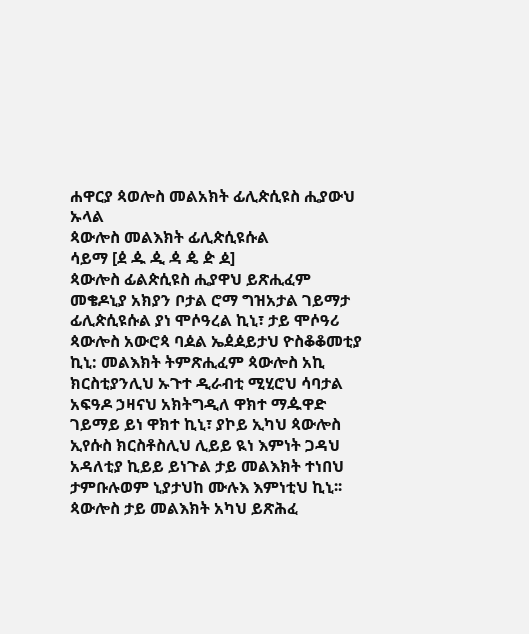ሐዋርያ ጳወሎስ መልአክት ፊሊጵሲዩስ ሒያውህ ኡላል
ጳውሎስ መልእክት ፊሊጵሲዩሱል
ሳይማ [ዸ ዹ ዺ ዻ ዼ ዽ ዾ]
ጳውሎስ ፊልጵሲዩስ ሒያዋህ ይጽሒፈም መቄዶኒያ አክያን ቦታል ሮማ ግዝአታል ገይማታ ፊሊጵሲዩሱል ያነ ሞሶዓረል ኪኒ፣ ታይ ሞሶዓሪ ጳውሎስ አውሮጳ ባዾል ኤዸዾይታህ ዮስቆቆመቲያ ኪኒ: መልእክት ትምጽሒፈም ጳውሎስ አኪ ክርስቲያንሊህ ኡጉተ ዲራብቲ ሚሂሮህ ሳባታል አፍዓዶ ኃዛናህ አክትግዲለ ዋክተ ማዹዋድ ገይማይ ይነ ዋክተ ኪኒ፣ ያኮይ ኢካህ ጳውሎስ ኢየሱስ ክርስቶስሊህ ሊይይ ዪነ እምነት ጋዳህ አዳለቲያ ኪይይ ይነጉል ታይ መልእክት ተነበህ ታምቡሉወም ኒያታህከ ሙሉእ እምነቲህ ኪኒ፡፡
ጳውሎስ ታይ መልእክት አካህ ይጽሕፈ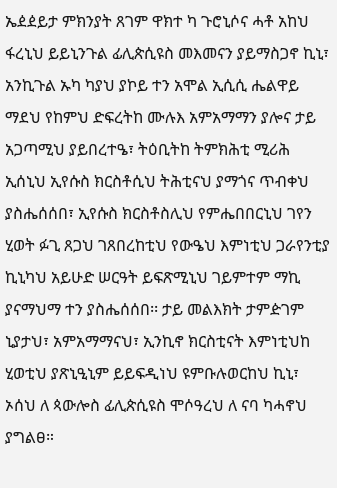ኤዸዸይታ ምክንያት ጸገም ዋክተ ካ ጉሮኒሶና ሓቶ አከህ ፋረኒህ ይይኒንጉል ፊሊጵሲዩስ መእመናን ያይማስጋኖ ኪኒ፣ አንኪጉል ኡካ ካያህ ያኮይ ተን አሞል ኢሲሲ ሔልዋይ ማደህ የከምህ ድፍረትከ ሙሉእ አምአማማን ያሎና ታይ አጋጣሚህ ያይበረተዔ፣ ትዕቢትከ ትምክሕቲ ሚሪሕ ኢሰኒህ ኢየሱስ ክርስቶሲህ ትሕቲናህ ያማጎና ጥብቀህ ያስሔሰሰበ፣ ኢየሱስ ክርስቶስሊህ የምሔበበርኒህ ገየን ሂወት ፉጊ ጸጋህ ገጸበረከቲህ የውዔህ እምነቲህ ጋራየንቲያ ኪኒካህ አይሁድ ሠርዓት ይፍጽሚኒህ ገይምተም ማኪ ያናማህማ ተን ያስሔሰሰበ፡፡ ታይ መልእክት ታምዽገም ኒያታህ፣ አምአማማናህ፣ ኢንኪኖ ክርስቲናት እምነቲህከ ሂወቲህ ያጽኒዒኒም ይይፍዲነህ ዩምቡሉወርከህ ኪኒ፣ ኦሰህ ለ ጳውሎስ ፊሊጵሲዩስ ሞሶዓረህ ለ ናባ ካሓኖህ ያግልፀ።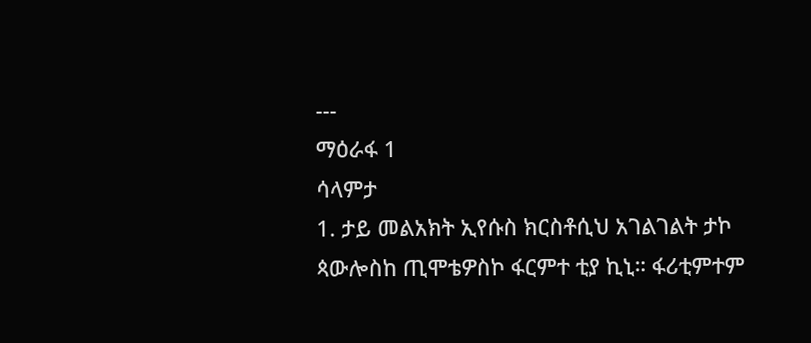---
ማዕራፋ 1
ሳላምታ
1. ታይ መልአክት ኢየሱስ ክርስቶሲህ አገልገልት ታኮ ጳውሎስከ ጢሞቴዎስኮ ፋርምተ ቲያ ኪኒ። ፋሪቲምተም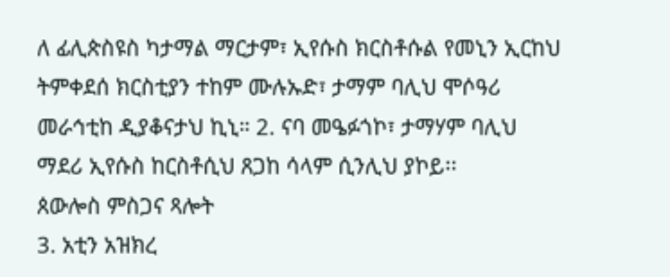ለ ፊሊጵስዩስ ካታማል ማርታም፣ ኢየሱስ ክርስቶሱል የመኒን ኢርከህ ትምቀደሰ ክርስቲያን ተከም ሙሉኡድ፣ ታማም ባሊህ ሞሶዓሪ መራኅቲከ ዲያቆናታህ ኪኒ። 2. ናባ መዔፉጎኮ፣ ታማሃም ባሊህ ማደሪ ኢየሱስ ከርስቶሲህ ጸጋከ ሳላም ሲንሊህ ያኮይ፡፡
ጰውሎስ ምስጋና ጻሎት
3. አቲን አዝክረ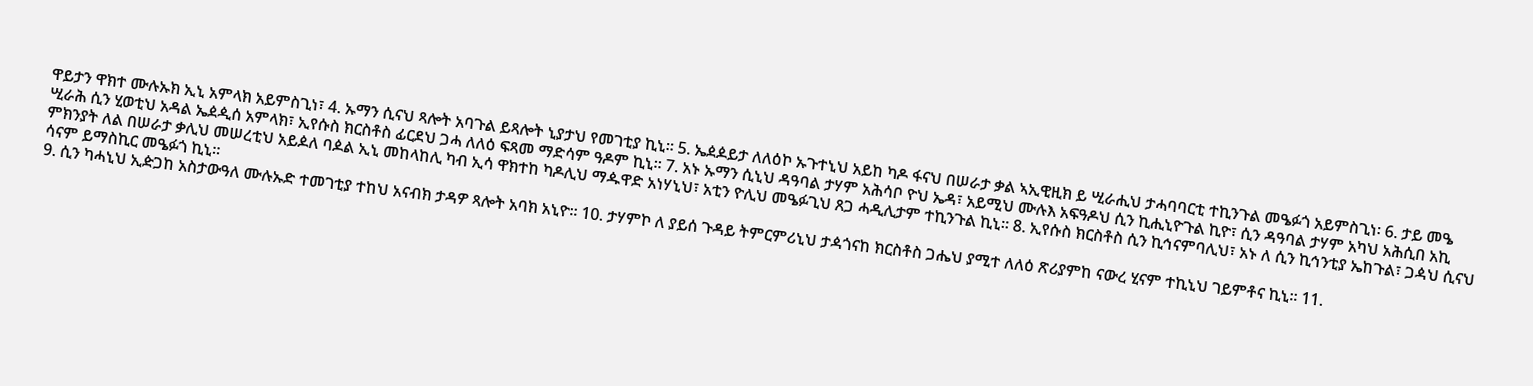ዋይታን ዋክተ ሙሉኡክ ኢኒ አምላክ አይምስጊነ፣ 4. ኡማን ሲናህ ጻሎት አባጉል ይጻሎት ኒያታህ የመገቲያ ኪኒ። 5. ኤዸዾይታ ለለዕኮ ኡጉተኒህ አይከ ካዶ ፋናህ በሠራታ ቃል ኣኢዊዚክ ይ ሢራሒህ ታሓባባርቲ ተኪንጉል መዔፉጎ አይምስጊነ፡ 6. ታይ መዔ ሢራሕ ሲን ሂወቲህ አዳል ኤዸዺሰ አምላክ፣ ኢየሱስ ክርስቶስ ፊርደህ ጋሓ ለለዕ ፍጻመ ማድሳም ዓዶም ኪኒ። 7. አኑ ኡማን ሲኒህ ዳዓባል ታሃም አሕሳቦ ዮህ ኤዳ፣ አይሚህ ሙሉእ አፍዓዶህ ሲን ኪሒኒዮጉል ኪዮ፣ ሲን ዳዓባል ታሃም አካህ አሕሲበ አኪ ምክንያት ለል በሠራታ ቃሊህ መሠረቲህ አይዾለ ባዾል ኢኒ መከላከሊ ካብ ኢሳ ዋክተከ ካዶሊህ ማዹዋድ አነሃኒህ፣ አቲን ዮሊህ መዔፉጊህ ጸጋ ሓዲሊታም ተኪንጉል ኪኒ፡፡ 8. ኢየሱስ ክርስቶስ ሲን ኪኅናምባሊህ፣ አኑ ለ ሲን ኪኅንቲያ ኤከጉል፣ ጋዻህ ሲናህ ሳናም ይማስኪር መዔፉጎ ኪኒ።
9. ሲን ካሓኒህ ኢዽጋከ አስታውዓለ ሙሉኡድ ተመገቲያ ተከህ አናብክ ታዳዎ ጻሎት አባክ አኒዮ፡፡ 10. ታሃምኮ ለ ያይሰ ጉዳይ ትምርምሪኒህ ታዻጎናከ ክርስቶስ ጋሔህ ያሚተ ለለዕ ጽሪያምከ ናውረ ሂናም ተኪኒህ ገይምቶና ኪኒ፡፡ 11.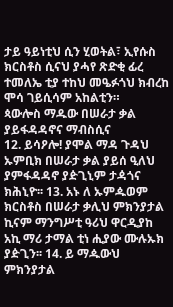ታይ ዓይነቲህ ሲን ሂወትል፣ ኢየሱስ ክርስቶስ ሲናህ ያሓየ ጽድቂ ፊረ ተመለኤ ቲያ ተከህ መዔፉጎህ ክብረከ ሞሳ ገይሲሳም አከልቲን።
ጳውሎስ ማዱው በሠራታ ቃል ያይፋዳዳኖና ማብስሲና
12. ይሳዖሎ! ያሞል ማዳ ጉዳህ ኡምቢክ በሠራታ ቃል ያይሰ ዒለህ ያምፋዳዳኖ ያዽጊኒም ታዻጎና ክሕኒዮ፡፡ 13. አኑ ለ ኡምዹወም ክርስቶስ በሠራታ ቃሊህ ምክንያታል ኪናም ማንግሥቲ ዓሪህ ዋርዲያከ አኪ ማሪ ታማል ቲነ ሒያው ሙሉኡክ ያዽጊን፡፡ 14. ይ ማዹውህ ምክንያታል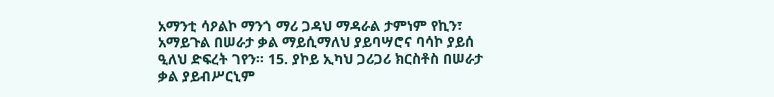አማንቲ ሳዖልኮ ማንጎ ማሪ ጋዳህ ማዳራል ታምነም የኪን፣ አማይጉል በሠራታ ቃል ማይሲማለህ ያይባሣሮና ባሳኮ ያይሰ ዒለህ ድፍረት ገየን፡፡ 15. ያኮይ ኢካህ ጋሪጋሪ ክርስቶስ በሠራታ ቃል ያይብሥርኒም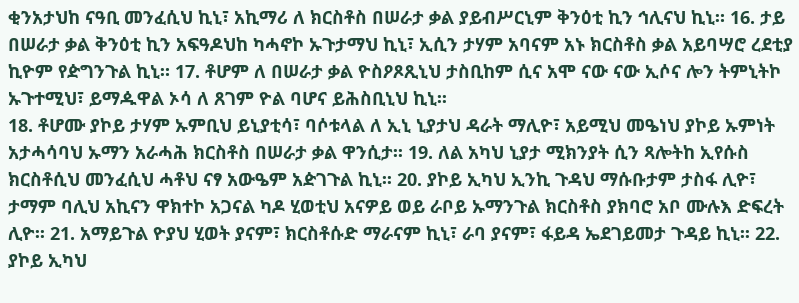ቂንአታህከ ናዓቢ መንፈሲህ ኪኒ፣ አኪማሪ ለ ክርስቶስ በሠራታ ቃል ያይብሥርኒም ቅንዕቲ ኪን ኅሊናህ ኪኒ። 16. ታይ በሠራታ ቃል ቅንዕቲ ኪን አፍዓዶህከ ካሓኖኮ ኡጉታማህ ኪኒ፣ ኢሲን ታሃም አባናም አኑ ክርስቶስ ቃል አይባሣሮ ረደቲያ ኪዮም የዽግንጉል ኪኒ። 17. ቶሆም ለ በሠራታ ቃል ዮስዖጾጺኒህ ታስቢከም ሲና አሞ ናው ናው ኢሶና ሎን ትምኒትኮ ኡጉተሚህ፣ ይማዹዋል ኦሳ ለ ጸገም ዮል ባሆና ይሕስቢኒህ ኪኒ፡፡
18. ቶሆሙ ያኮይ ታሃም ኡምቢህ ይኒያቲሳ፣ ባሶቱላል ለ ኢኒ ኒያታህ ዳራት ማሊዮ፣ አይሚህ መዔነህ ያኮይ ኡምነት አታሓሳባህ ኡማን አራሓሕ ክርስቶስ በሠራታ ቃል ዋንሲታ፡፡ 19. ለል አካህ ኒያታ ሚክንያት ሲን ጻሎትከ ኢየሱስ ክርስቶሲህ መንፈሲህ ሓቶህ ናፃ አውዔም አዽገጉል ኪኒ፡፡ 20. ያኮይ ኢካህ ኢንኪ ጉዳህ ማሱቡታም ታስፋ ሊዮ፣ ታማም ባሊህ አኪናን ዋክተኮ አጋናል ካዶ ሂወቲህ አናዎይ ወይ ራቦይ ኡማንጉል ክርስቶስ ያክባሮ አቦ ሙሉእ ድፍረት ሊዮ፡፡ 21. አማይጉል ዮያህ ሂወት ያናም፣ ክርስቶሱድ ማራናም ኪኒ፣ ራባ ያናም፣ ፋይዳ ኤደገይመታ ጉዳይ ኪኒ፡፡ 22. ያኮይ ኢካህ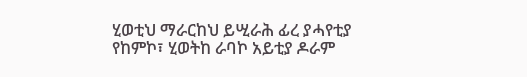ሂወቲህ ማራርከህ ይሢራሕ ፊረ ያሓየቲያ የከምኮ፣ ሂወትከ ራባኮ አይቲያ ዶራም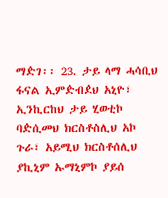ማዽገ፡፡ 23. ታይ ላማ ሓሳቢህ ፋናል ኢምዽብዸህ አኒዮ፣ ኢንኪርከህ ታይ ሂወቲኮ ባዽሲመህ ክርስቶስሊህ አኮ ጉራ፣ አይሚህ ክርስቶሰሊህ ያኪኒም ኡማኒምኮ ያይሰ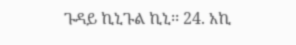ጉዳይ ኪኒጉል ኪኒ፡፡ 24. አኪ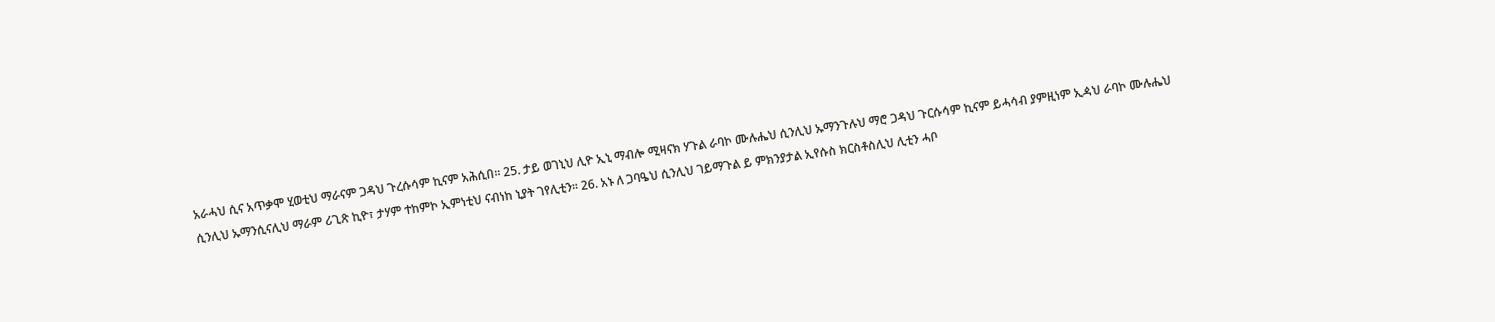አራሓህ ሲና አጥቃሞ ሂወቲህ ማራናም ጋዳህ ጉረሱሳም ኪናም አሕሲበ፡፡ 25. ታይ ወገኒህ ሊዮ ኢኒ ማብሎ ሚዛናክ ሃጉል ራባኮ ሙሉሔህ ሲንሊህ ኡማንጉሉህ ማሮ ጋዳህ ጉርሱሳም ኪናም ይሓሳብ ያምዚነም ኢዻህ ራባኮ ሙሉሔህ ሲንሊህ ኡማንሲናሊህ ማራም ሪጊጽ ኪዮ፣ ታሃም ተከምኮ ኢምነቲህ ናብነከ ኒያት ገየሊቲን፡፡ 26. አኑ ለ ጋባዔህ ሲንሊህ ገይማጉል ይ ምክንያታል ኢየሱስ ክርስቶስሊህ ሊቲን ሓቦ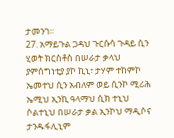ታመንገ፡፡
27. አማይጉል ጋዳህ ጉርሱሳ ጉዳይ ሲን ሂወት ክርስቶስ በሠራታ ቃላህ ያምሰግነቲያ ያኮ ኪኒ፣ ታሃም ተከምኮ ኤመተህ ሲን አብለም ወይ ሲንኮ ሚሪሕ ኤሚህ ኢንኪ ዓላማህ ሲክ ተኒህ ሶልተኒህ በሠራታ ቃል ኢንኮህ ማዲሶና ታንዱፋሊኒም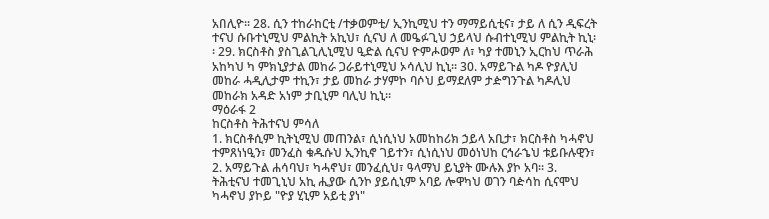አበሊዮ፡፡ 28. ሲን ተከራከርቲ /ተቃወምቲ/ ኢንኪሚህ ተን ማማይሲቲና፣ ታይ ለ ሲን ዲፍረት ተናህ ሱቡተኒሚህ ምልኪት አኪህ፣ ሲናህ ለ መዔፉጊህ ኃይላህ ሱብተኒሚህ ምልኪት ኪኒ፡፡ 29. ክርስቶስ ያስጊልጊሊኒሚህ ዒድል ሲናህ ዮምሖወም ለ፣ ካያ ተመኒን ኢርከህ ጥራሕ አከካህ ካ ምክኒያታል መከራ ጋራይተኒሚህ ኦሳሊህ ኪኒ፡፡ 30. አማይጉል ካዶ ዮያሊህ መከራ ሓዲሊታም ተኪን፣ ታይ መከራ ታሃምኮ ባሶህ ይማደለም ታዽግንጉል ካዶሊህ መከራክ አዳድ አነም ታቢኒም ባሊህ ኪኒ።
ማዕራፋ 2
ከርስቶስ ትሕተናህ ምሳለ
1. ክርስቶሲም ኪትኒሚህ መጠንል፣ ሲነሲነህ አመከከሪክ ኃይላ አቢታ፣ ክርስቶስ ካሓኖህ ተምጸነነዒን፣ መንፈስ ቁዱሱህ ኢንኪኖ ገይተን፣ ሲነሲነህ መዕነህከ ርኅራኄህ ቱይቡሉዊን፣ 2. አማይጉል ሐሳባህ፣ ካሓኖህ፣ መንፈሲህ፣ ዓላማህ ይኒያት ሙሉእ ያኮ አባ። 3. ትሕቲናህ ተመጊኒህ አኪ ሒያው ሲንኮ ያይሲኒም አባይ ሎዋካህ ወገን ባዽሳከ ሲናሞህ ካሓኖህ ያኮይ "ዮያ ሂኒም አይቲ ያነ"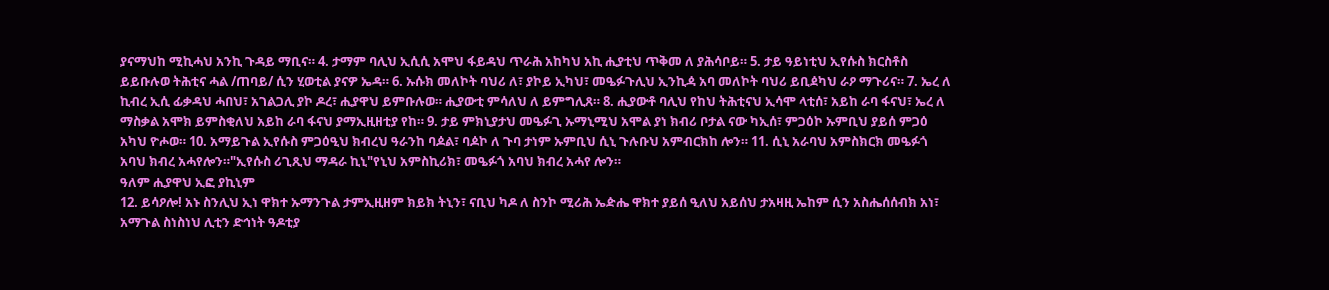ያናማህከ ሚኪሓህ አንኪ ጉዳይ ማቢና። 4. ታማም ባሊህ ኢሲሲ አሞህ ፋይዳህ ጥራሕ አከካህ አኪ ሒያቲህ ጥቅመ ለ ያሕሳቦይ። 5. ታይ ዓይነቲህ ኢየሱስ ክርስቶስ ይይቡሉወ ትሕቲና ሓል /ጠባይ/ ሲን ሂወቲል ያናዎ ኤዳ። 6. ኡሱክ መለኮት ባህሪ ለ፣ ያኮይ ኢካህ፣ መዔፉጉሊህ ኢንኪዻ አባ መለኮት ባህሪ ይቢዸካህ ራዖ ማጉሪና። 7. ኤረ ለ ኪብረ ኢሲ ፊቃዳህ ሓበህ፣ አገልጋሊ ያኮ ዶረ፣ ሒያዋህ ይምቡሉወ። ሒያውቲ ምሳለህ ለ ይምግሊጸ። 8. ሒያውቶ ባሊህ የከህ ትሕቲናህ ኢሳሞ ላቲሰ፣ አይከ ራባ ፋናህ፣ ኤረ ለ ማስቃል አሞክ ይምስቂለህ አይከ ራባ ፋናህ ያማኢዚዘቲያ የከ። 9. ታይ ምክኒያታህ መዔፉጊ ኡማኒሚህ አሞል ያነ ክብሪ ቦታል ናው ካኢሰ፣ ምጋዕኮ ኡምቢህ ያይሰ ምጋዕ አካህ ዮሖወ። 10. አማይጉል ኢየሱስ ምጋዕዒህ ክብረህ ዓራንከ ባዾል፣ ባዾኮ ለ ጉባ ታነም ኡምቢህ ሲኒ ጉሉቡህ አምብርክከ ሎን። 11. ሲኒ አራባህ አምስክርክ መዔፉጎ አባህ ክብረ አሓየሎን።"ኢየሱስ ሪጊጺህ ማዳራ ኪኒ"የኒህ አምስኪሪክ፣ መዔፉጎ አባህ ክብረ አሓየ ሎን።
ዓለም ሒያዋህ ኢፎ ያኪኒም
12. ይሳዖሎ! አኑ ስንሊህ ኢነ ዋክተ ኡማንጉል ታምኢዚዘም ክይክ ትኒን፣ ናቢህ ካዶ ለ ስንኮ ሚሪሕ ኤዽሔ ዋክተ ያይሰ ዒለህ አይሰህ ታአዛዚ ኤከም ሲን አስሔሰሰብክ አነ፣ አማጉል ስነስነህ ሊቲን ድኅነት ዓዶቲያ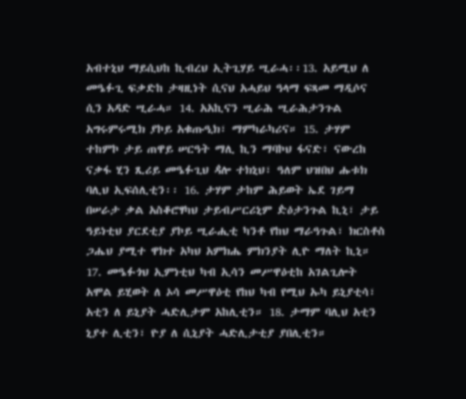አብተኒህ ማይሲህከ ኪብረህ ኢትጊሃይ ሢራሓ፡፡13. አይሚህ ለ መዔፉጊ ፍቃድከ ታዛዚነት ሲናህ አሓይህ ዓላማ ፍጻመ ማዲሶና ሲን አዳድ ሢራሓ። 14. አአኪናን ሢራሕ ሢራሕታንጉል አግሩምሩሚክ ያኮይ አቁጡዒክ፣ ማምካራካሪና። 15. ታሃም ተከምኮ ታይ ጠዋይ ሠርዓት ማሊ ኪን ማባኮህ ፋናድ፣ ናውረከ ናቃፋ ሂን ጺሪይ መዔፉጊህ ዻሎ ተክኒህ፣ ዓለም ህዝበህ ሑቱክ ባሊህ ኢፍሰሊቲን፡፡ 16. ታሃም ታከም ሕይወት ኤደ ገይማ በሠራታ ቃል አስቆሮፃካህ ታይብሥርሪኒም ዽዕታንጉል ኪኒ፣ ታይ ዓይነቲህ ያርደቲያ ያኮይ ሢራሒቲ ካንቶ የከህ ማራዓጉል፣ ክርስቶስ ጋሔህ ያሚተ ዋክተ አካህ አምክሔ ምክንያት ሊዮ ማለት ኪኒ። 17. መዔፉጎህ ኢምነቲህ ካብ ኢሳን መሥዋዕቲከ አገልጊሎት አሞል ይሂወት ለ ኦሳ መሥዋዕቲ የከህ ካብ የሚህ ኡካ ይኒያቲሳ፣ አቲን ለ ይኒያት ሓድሊታም አከሊቲን። 18. ታማም ባሊህ አቲን ኒያተ ሊቲን፣ ዮያ ለ ሲኒያት ሓድሊታቲያ ያበሊቲን።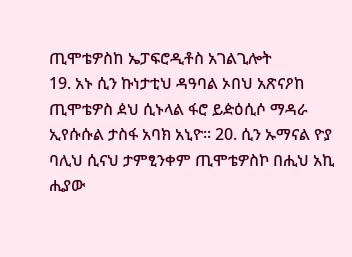ጢሞቴዎስከ ኤፓፍሮዲቶስ አገልጊሎት
19. አኑ ሲን ኩነታቲህ ዳዓባል ኦበህ አጽናዖከ ጢሞቴዎስ ዸህ ሲኑላል ፋሮ ይዽዕሲሶ ማዳራ ኢየሱሱል ታስፋ አባክ አኒዮ፡፡ 20. ሲን ኡማናል ዮያ ባሊህ ሲናህ ታምፂንቀም ጢሞቴዎስኮ በሒህ አኪ ሒያው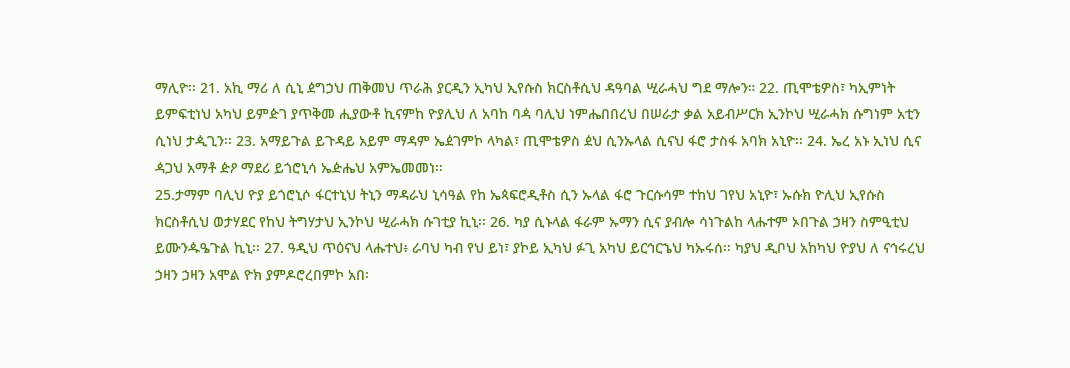ማሊዮ፡፡ 21. አኪ ማሪ ለ ሲኒ ዸግኃህ ጠቅመህ ጥራሕ ያርዲን ኢካህ ኢየሱስ ክርስቶሲህ ዳዓባል ሢራሓህ ግደ ማሎን። 22. ጢሞቴዎስ፣ ካኢምነት ይምፍቲነህ አካህ ይምዽገ ያጥቅመ ሒያውቶ ኪናምከ ዮያሊህ ለ አባከ ባዻ ባሊህ ነምሔበበረህ በሠራታ ቃል አይብሥርክ ኢንኮህ ሢራሓክ ሱግነም አቲን ሲነህ ታዺጊን፡፡ 23. አማይጉል ይጉዳይ አይም ማዳም ኤዸገምኮ ላካል፣ ጢሞቴዎስ ዸህ ሲንኡላል ሲናህ ፋሮ ታስፋ አባክ አኒዮ፡፡ 24. ኤረ አኑ ኢነህ ሲና ዻጋህ አማቶ ዽዖ ማደሪ ይጎሮኒሳ ኤዽሔህ አምኤመመነ፡፡
25.ታማም ባሊህ ዮያ ይጎሮኒሶ ፋርተኒህ ትኒን ማዳራህ ኒሳዓል የከ ኤጳፍሮዲቶስ ሲን ኡላል ፋሮ ጉርሱሳም ተከህ ገየህ አኒዮ፣ ኡሱክ ዮሊህ ኢየሱስ ክርስቶሲህ ወታሃደር የከህ ትግሃታህ ኢንኮህ ሢራሓክ ሱገቲያ ኪኒ፡፡ 26. ካያ ሲኑላል ፋራም ኡማን ሲና ያብሎ ሳነጉልከ ላሑተም ኦበጉል ኃዛን ስምዒቲህ ይሙንዹዔጉል ኪኒ፡፡ 27. ዓዲህ ጥዕናህ ላሑተህ፥ ራባህ ካብ የህ ይነ፣ ያኮይ ኢካህ ፉጊ አካህ ይርኅርኄህ ካኡሩሰ፡፡ ካያህ ዲቦህ አከካህ ዮያህ ለ ናኅሩረህ ኃዛን ኃዛን አሞል ዮክ ያምዶሮረበምኮ አበ፡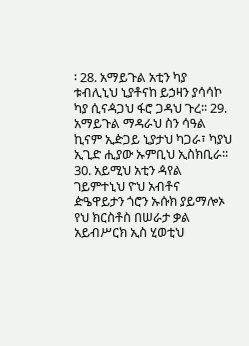፡ 28. አማይጉል አቲን ካያ ቱብሊኒህ ኒያቶናከ ይኃዛን ያሳሳኮ ካያ ሲናዻጋህ ፋሮ ጋዳህ ጉረ፡፡ 29. አማይጉል ማዳራህ ስን ሳዓል ኪናም ኢዽጋይ ኒያታህ ካጋራ፣ ካያህ ኢጊድ ሒያው ኡምቢህ ኢስክቢራ፡፡ 30. አይሚህ አቲን ዻየል ገይምተኒህ ዮህ አብቶና ዽዔዋይታን ጎሮን ኡሱክ ያይማሎኦ የህ ክርስቶስ በሠራታ ቃል አይብሥርክ ኢስ ሂወቲህ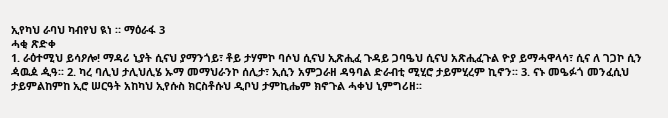ኢየካህ ራባህ ካብየህ ዪነ ። ማዕራፋ 3
ሓቂ ጽድቀ
1. ራዕተሚህ ይሳዖሎ! ማዳሪ ኒያት ሲናህ ያማንጎይ፣ ቶይ ታሃምኮ ባሶህ ሲናህ ኢጽሒፈ ጉዳይ ጋባዔህ ሲናህ አጽሒፈጉል ዮያ ይማሓዋላሳ፣ ሲና ለ ገጋኮ ሲን ዻዉዾ ዺዓ፡፡ 2. ካረ ባሊህ ታሊህሊሄ ኡማ መማህራንኮ ሰሊታ፣ ኢሲን አምጋራዘ ዳዓባል ድራብቲ ሚሂሮ ታይምሂረም ኪኖን፡፡ 3. ናኑ መዔፉጎ መንፈሲህ ታይምልከምከ ኢሮ ሠርዓት አከካህ ኢየሱስ ክርስቶሱህ ዲቦህ ታምኪሔም ክኖጉል ሓቀህ ኒምግሪዘ፡፡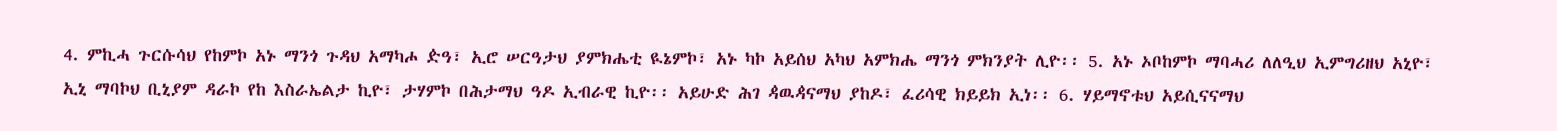4. ምኪሓ ጉርሱሳህ የከምኮ አኑ ማንጎ ጉዳህ አማካሖ ዽዓ፣ ኢሮ ሠርዓታህ ያምክሔቲ ዪኔምኮ፣ አኑ ካኮ አይሰህ አካህ አምክሔ ማንጎ ምክንያት ሊዮ፡፡ 5. አኑ ኦቦከምኮ ማባሓሪ ለለዒህ ኢምግሪዘህ አኒዮ፣ ኢኒ ማባኮህ ቢኒያም ዳራኮ የከ እስራኤልታ ኪዮ፣ ታሃምኮ በሕታማህ ዓዶ ኢብራዊ ኪዮ፡፡ አይሁድ ሕገ ዻዉዻናማህ ያከዶ፣ ፈሪሳዊ ክይይክ ኢነ፡፡ 6. ሃይማኖቱህ አይሲናናማህ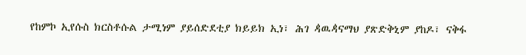የከምኮ ኢየሱስ ክርስቶሱል ታሚነም ያይሰድደቲያ ክይይክ ኢነ፣ ሕገ ዻዉዻናማህ ያጽድቅኒም ያከዶ፣ ናቅፋ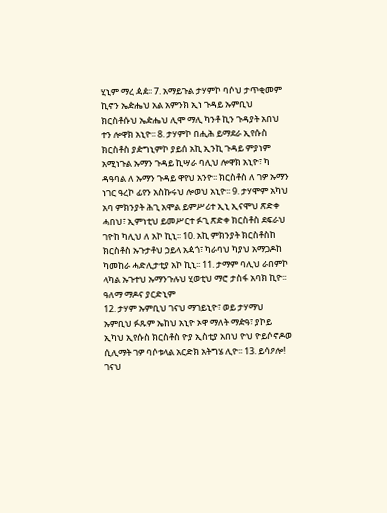ሂኒም ማረ ዻዸ፡፡ 7. አማይጉል ታሃምኮ ባሶህ ታጥቂመም ኪኖን ኤዽሔህ አል አምንክ ኢነ ጉዳይ ኡምቢህ ክርስቶሱህ ኤዽሔህ ሊሞ ማሊ ካንቶ ኪን ጉዳያት አበህ ተን ሎዋክ አኒዮ፡፡ 8. ታሃምኮ በሒሕ ይማደራ ኢየሱስ ክርስቶስ ያዽግኒምኮ ያይሰ አኪ ኢንኪ ጉዳይ ምያነም አሚነጉል ኡማን ጉዳይ ኪሣራ ባሊህ ሎዋክ አኒዮ፣ ካ ዳዓባል ለ ኡማን ጉዳይ ዋየህ አንዮ፡፡ ክርስቶስ ለ ገዎ ኡማን ነገር ዓረኮ ፊየን አስኩሩህ ሎወህ አኒዮ፡፡ 9. ታሃሞም አካህ አባ ምክንያት ሕጊ አሞል ይምሥሪተ ኢኒ ኢናሞህ ጽድቀ ሓበህ፣ ኢምነቲህ ይመሥርተ ፉጊ ጽድቀ ክርስቶስ ደፍራህ ገዮከ ካሊህ ለ አኮ ኪኒ፡፡ 10. አኪ ምክንያት ክርስቶስከ ክርስቶስ ኡጉታቶህ ኃይላ አዻጎ፣ ካራባህ ካያህ አማጋዶከ ካመከራ ሓድሊታቲያ አኮ ኪኒ፡፡ 11. ታማም ባሊህ ራበምኮ ላካል ኡጉተህ ኡማንጉሉህ ሂወቲህ ማሮ ታስፋ አባክ ኪዮ፡፡
ዓለማ ማዶና ያርድኒም
12. ታሃም ኡምቢህ ገናህ ማገይኒዮ፣ ወይ ታሃማህ ኡምቢህ ፉጹም ኤከህ አኒዮ ኦዋ ማለት ማዽዓ፣ ያኮይ ኢካህ ኢየሱስ ክርስቶስ ዮያ ኢስቲያ አበህ ዮህ ዮይሶኖዶወ ሲሊማት ገዎ ባሶቱላል አርድክ አትግሄ ሊዮ፡፡ 13. ይሳዖሎ! ገናህ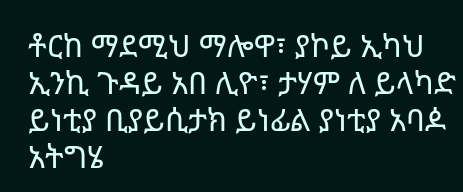ቶርከ ማደሚህ ማሎዋ፣ ያኮይ ኢካህ ኢንኪ ጉዳይ አበ ሊዮ፣ ታሃም ለ ይላካድ ይነቲያ ቢያይሲታክ ይነፊል ያነቲያ አባዾ አትግሄ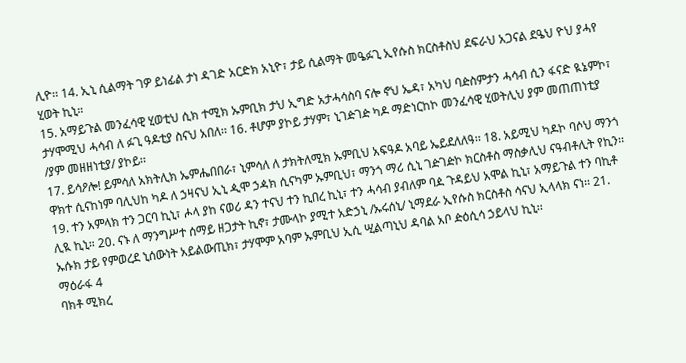ሊዮ፡፡ 14. ኢኒ ሲልማት ገዎ ይነፊል ታነ ዳገድ አርድክ አኒዮ፣ ታይ ሲልማት መዔፉጊ ኢየሱስ ክርስቶስህ ደፍራህ አጋናል ደዔህ ዮህ ያሓየ ሂወት ኪኒ።
15. አማይጉል መንፈሳዊ ሂወቲህ ሲክ ተሚክ ኡምቢክ ታህ ኢግድ አታሓሳስባ ናሎ ኖህ ኤዳ፣ አካህ ባዽስምታን ሓሳብ ሲን ፋናድ ዪኔምኮ፣ ታሃሞሚህ ሓሳብ ለ ፉጊ ዓዶቲያ ስናህ አበለ፡፡ 16. ቶሆም ያኮይ ታሃም፣ ኒገዽገዽ ካዶ ማድነርከኮ መንፈሳዊ ሂወትሊህ ያም መጠጠነቲያ /ያም መዘዘነቲያ/ ያኮይ፡፡
17. ይሳዖሎ! ይምሳለ አክትሊክ ኤምሔበበራ፣ ኒምሳለ ለ ታክትለሚክ ኡምቢህ አፍዓዶ አባይ ኤይደለለዓ፡፡ 18. አይሚህ ካዶኮ ባሶህ ማንጎ ዋክተ ሲናከነም ባሊህከ ካዶ ለ ኃዛናህ ኢኒ ዺሞ ኃዻክ ሲናካም ኡምቢህ፣ ማንጎ ማሪ ሲኒ ገዽገዽኮ ክርስቶስ ማስቃሊህ ናዓብቶሊት የኪን፡፡ 19. ተን አምላክ ተን ጋርባ ኪኒ፣ ሖላ ያከ ናወሪ ዳን ተናህ ተን ኪበረ ኪኒ፣ ተን ሓሳብ ያብለም ባዾ ጉዳይህ አሞል ኪኒ፣ አማይጉል ተን ባኪቶ ሊዪ ኪኒ። 20. ናኑ ለ ማንግሥተ ሰማይ ዘጋታት ኪኖ፣ ታሙላኮ ያሚተ አድኃኒ /ኡሩሰኒ/ ኒማደራ ኢየሱስ ክርስቶስ ሳናህ ኢላላክ ናነ፡፡ 21. ኡሱክ ታይ የምወረደ ኒሰውነት አይልውጢክ፣ ታሃሞም አባም ኡምቢህ ኢሲ ሢልጣኒህ ዳባል አቦ ዽዕሲሳ ኃይላህ ኪኒ፡፡
ማዕራፋ 4
ባክቶ ሚክረ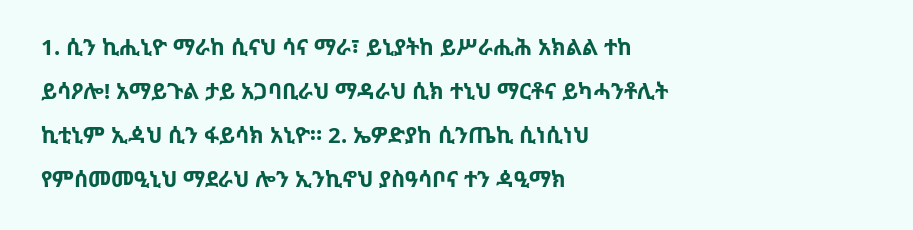1. ሲን ኪሒኒዮ ማራከ ሲናህ ሳና ማራ፣ ይኒያትከ ይሥራሒሕ አክልል ተከ ይሳዖሎ! አማይጉል ታይ አጋባቢራህ ማዳራህ ሲክ ተኒህ ማርቶና ይካሓንቶሊት ኪቲኒም ኢዻህ ሲን ፋይሳክ አኒዮ። 2. ኤዎድያከ ሲንጤኪ ሲነሲነህ የምሰመመዒኒህ ማደራህ ሎን ኢንኪኖህ ያስዓሳቦና ተን ዻዒማክ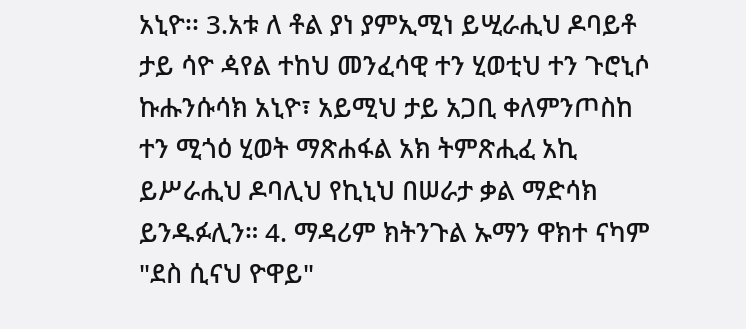አኒዮ፡፡ 3.አቱ ለ ቶል ያነ ያምኢሚነ ይሢራሒህ ዶባይቶ ታይ ሳዮ ዻየል ተከህ መንፈሳዊ ተን ሂወቲህ ተን ጉሮኒሶ ኩሑንሱሳክ አኒዮ፣ አይሚህ ታይ አጋቢ ቀለምንጦስከ ተን ሚጎዕ ሂወት ማጽሐፋል አክ ትምጽሒፈ አኪ ይሥራሒህ ዶባሊህ የኪኒህ በሠራታ ቃል ማድሳክ ይንዱፉሊን። 4. ማዳሪም ክትንጉል ኡማን ዋክተ ናካም "ደስ ሲናህ ዮዋይ"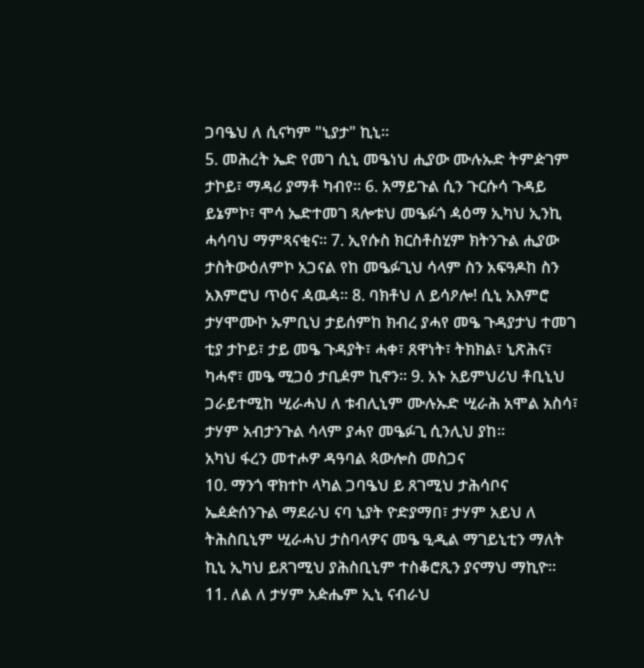ጋባዔህ ለ ሲናካም "ኒያታ" ኪኒ፡፡
5. መሕረት ኤድ የመገ ሲኒ መዔነህ ሒያው ሙሉኡድ ትምዽገም ታኮይ፣ ማዳሪ ያማቶ ካብየ፡፡ 6. አማይጉል ሲን ጉርሱሳ ጉዳይ ይኔምኮ፣ ሞሳ ኤድተመገ ጻሎቱህ መዔፉጎ ዻዕማ ኢካህ ኢንኪ ሓሳባህ ማምጻናቂና፡፡ 7. ኢየሱስ ክርስቶስሂም ክትንጉል ሒያው ታስትውዕለምኮ አጋናል የከ መዔፉጊህ ሳላም ስን አፍዓዶከ ስን አእምሮህ ጥዕና ዻዉዻ። 8. ባክቶህ ለ ይሳዖሎ! ሲኒ አእምሮ ታሃሞሙኮ ኡምቢህ ታይሰምከ ክብረ ያሓየ መዔ ጉዳያታህ ተመገ ቲያ ታኮይ፣ ታይ መዔ ጉዳያት፣ ሓቀ፣ ጸዋነት፣ ትክክል፣ ኒጽሕና፣ ካሓኖ፣ መዔ ሚጋዕ ታቢዸም ኪኖን፡፡ 9. አኑ አይምህሪህ ቶቢኒህ ጋራይተሚከ ሢራሓህ ለ ቱብሊኒም ሙሉኡድ ሢራሕ አሞል አስሳ፣ ታሃም አብታንጉል ሳላም ያሓየ መዔፉጊ ሲንሊህ ያከ።
አካህ ፋረን መተሖዎ ዳዓባል ጳውሎስ መስጋና
10. ማንጎ ዋክተኮ ላካል ጋባዔህ ይ ጸገሚህ ታሕሳቦና ኤዸዽሰንጉል ማደራህ ናባ ኒያት ዮድያማበ፣ ታሃም አይህ ለ ትሕስቢኒም ሢራሓህ ታስባላዎና መዔ ዒዲል ማገይኒቲን ማለት ኪኒ ኢካህ ይጸገሚህ ያሕስቢኒም ተስቆሮጺን ያናማህ ማኪዮ፡፡ 11. ለል ለ ታሃም አዽሔም ኢኒ ናብራህ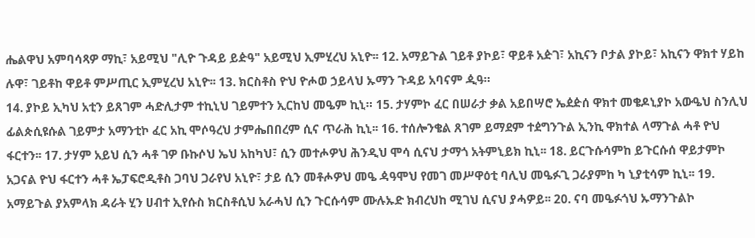ሔልዋህ አምባሳጻዎ ማኪ፣ አይሚህ "ሊዮ ጉዳይ ይዽዓ" አይሚህ ኢምሂረህ አኒዮ፡፡ 12. አማይጉል ገይቶ ያኮይ፣ ዋይቶ አዽገ፣ አኪናን ቦታል ያኮይ፣ አኪናን ዋክተ ሃይከ ሉዋ፣ ገይቶከ ዋይቶ ምሥጢር ኢምሂረህ አኒዮ፡፡ 13. ክርስቶስ ዮህ ዮሖወ ኃይላህ ኡማን ጉዳይ አባናም ዺዓ።
14. ያኮይ ኢካህ አቲን ይጸገም ሓድሊታም ተኪኒህ ገይምተን ኢርከህ መዔም ኪኒ። 15. ታሃምኮ ፈር በሠራታ ቃል አይበሣሮ ኤዸዽሰ ዋክተ መቄዶኒያኮ አውዔህ ስንሊህ ፊልጵሲዩሱል ገይምታ አማንቲኮ ፈር አኪ ሞሶዓረህ ታምሔበበረም ሲና ጥራሕ ኪኒ፡፡ 16. ተሰሎንቄል ጸገም ይማደም ተዸግንጉል ኢንኪ ዋክተል ላማጉል ሓቶ ዮህ ፋርተን፡፡ 17. ታሃም አይህ ሲን ሓቶ ገዎ ቡኩሶህ ኤህ አከካህ፣ ሲን መተሖዎህ ሕንዲህ ሞሳ ሲናህ ታማጎ አትምኒይክ ኪኒ፡፡ 18. ይርጉሱሳምከ ይጉርሱሰ ዋይታምኮ አጋናል ዮህ ፋርተን ሓቶ ኤፓፍሮዲቶስ ጋባህ ጋራየህ አኒዮ፣ ታይ ሲን መቶሖዎህ መዔ ዻዓሞህ የመገ መሥዋዕቲ ባሊህ መዔፉጊ ጋራያምከ ካ ኒያቲሳም ኪኒ፡፡ 19. አማይጉል ያአምላክ ዳራት ሂን ሀብተ ኢየሱስ ክርስቶሲህ አራሓህ ሲን ጉርሱሳም ሙሉኡድ ክብረህከ ሚገህ ሲናህ ያሓዎይ፡፡ 20. ናባ መዔፉጎህ ኡማንጉልኮ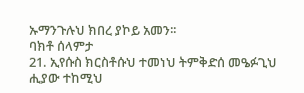ኡማንጉሉህ ክበረ ያኮይ አመን፡፡
ባክቶ ሰላምታ
21. ኢየሱስ ክርስቶሱህ ተመነህ ትምቅድሰ መዔፉጊህ ሒያው ተከሚህ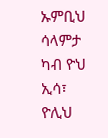ኡምቢህ ሳላምታ ካብ ዮህ ኢሳ፣ ዮሊህ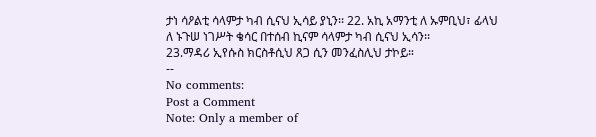ታነ ሳዖልቲ ሳላምታ ካብ ሲናህ ኢሳይ ያኒን፡፡ 22. አኪ አማንቲ ለ ኡምቢህ፣ ፊላህ ለ ኑጉሠ ነገሥት ቄሳር በተሰብ ኪናም ሳላምታ ካብ ሲናህ ኢሳን፡፡
23.ማዳሪ ኢየሱስ ክርስቶሲህ ጸጋ ሲን መንፈስሊህ ታኮይ።
--
No comments:
Post a Comment
Note: Only a member of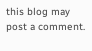this blog may post a comment.